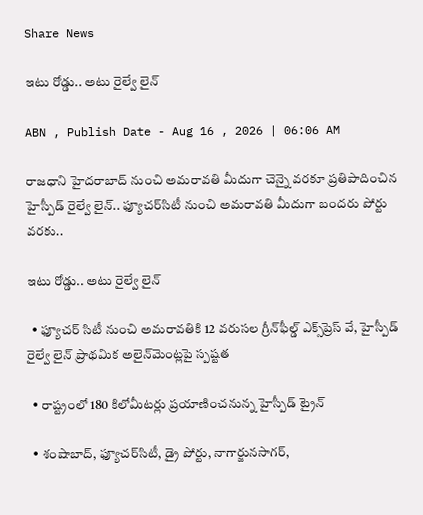Share News

ఇటు రోడ్డు.. అటు రైల్వే లైన్‌

ABN , Publish Date - Aug 16 , 2026 | 06:06 AM

రాజధాని హైదరాబాద్‌ నుంచి అమరావతి మీదుగా చెన్నై వరకూ ప్రతిపాదించిన హైస్పీడ్‌ రైల్వే లైన్‌.. ఫ్యూచర్‌సిటీ నుంచి అమరావతి మీదుగా బందరు పోర్టు వరకు..

ఇటు రోడ్డు.. అటు రైల్వే లైన్‌

  • ఫ్యూచర్‌ సిటీ నుంచి అమరావతికి 12 వరుసల గ్రీన్‌ఫీల్డ్‌ ఎక్స్‌ప్రెస్‌ వే, హైస్పీడ్‌ రైల్వే లైన్‌ ప్రాథమిక అలైన్‌మెంట్లపై స్పష్టత

  • రాష్ట్రంలో 180 కిలోమీటర్లు ప్రయాణించనున్న హైస్పీడ్‌ ట్రైన్‌

  • శంషాబాద్‌, ఫ్యూచర్‌సిటీ, డ్రై పోర్టు, నాగార్జునసాగర్‌,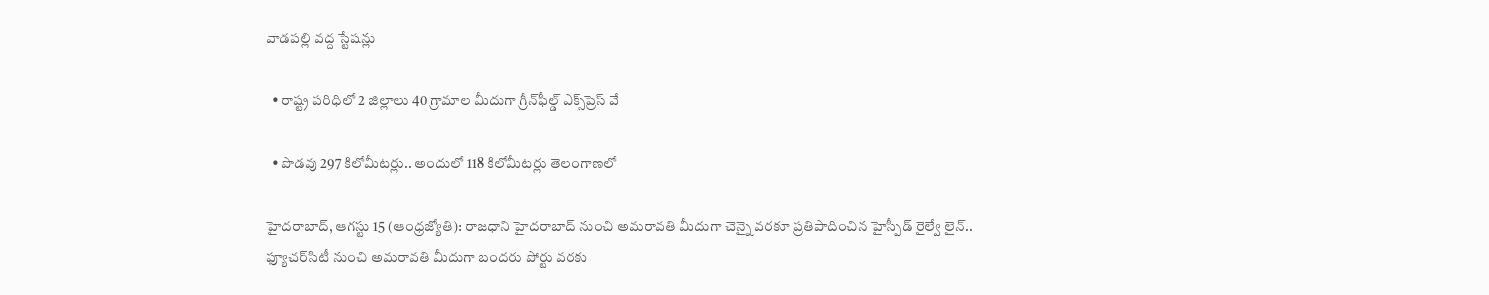వాడపల్లి వద్ద స్టేషన్లు

  • రాష్ట్ర పరిధిలో 2 జిల్లాలు 40 గ్రామాల మీదుగా గ్రీన్‌ఫీల్డ్‌ ఎక్స్‌ప్రెస్‌ వే

  • పొడవు 297 కిలోమీటర్లు.. అందులో 118 కిలోమీటర్లు తెలంగాణలో

హైదరాబాద్‌, ఆగస్టు 15 (ఆంధ్రజ్యోతి): రాజధాని హైదరాబాద్‌ నుంచి అమరావతి మీదుగా చెన్నై వరకూ ప్రతిపాదించిన హైస్పీడ్‌ రైల్వే లైన్‌.. ఫ్యూచర్‌సిటీ నుంచి అమరావతి మీదుగా బందరు పోర్టు వరకు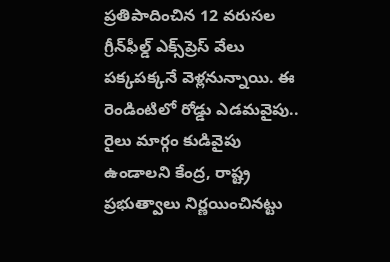ప్రతిపాదించిన 12 వరుసల గ్రీన్‌ఫీల్డ్‌ ఎక్స్‌ప్రెస్‌ వేలు పక్కపక్కనే వెళ్లనున్నాయి. ఈ రెండింటిలో రోడ్డు ఎడమవైపు.. రైలు మార్గం కుడివైపు ఉండాలని కేంద్ర, రాష్ట్ర ప్రభుత్వాలు నిర్ణయించినట్టు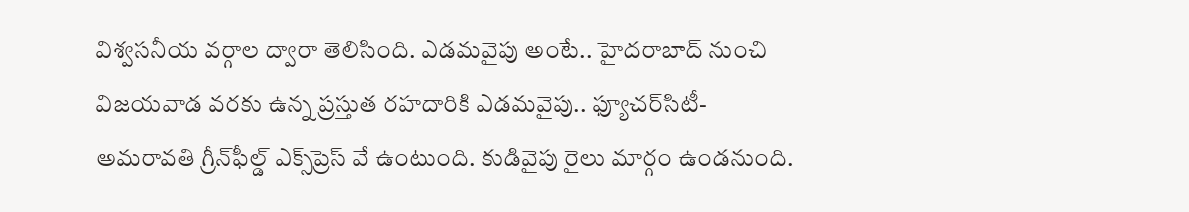విశ్వసనీయ వర్గాల ద్వారా తెలిసింది. ఎడమవైపు అంటే.. హైదరాబాద్‌ నుంచి విజయవాడ వరకు ఉన్న ప్రస్తుత రహదారికి ఎడమవైపు.. ఫ్యూచర్‌సిటీ-అమరావతి గ్రీన్‌ఫీల్డ్‌ ఎక్స్‌ప్రెస్‌ వే ఉంటుంది. కుడివైపు రైలు మార్గం ఉండనుంది.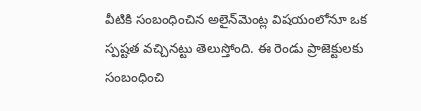వీటికి సంబంధించిన అలైన్‌మెంట్ల విషయంలోనూ ఒక స్పష్టత వచ్చినట్టు తెలుస్తోంది. ఈ రెండు ప్రాజెక్టులకు సంబంధించి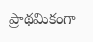ప్రాథమికంగా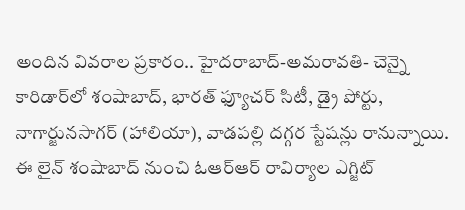అందిన వివరాల ప్రకారం.. హైదరాబాద్‌-అమరావతి- చెన్నై కారిడార్‌లో శంషాబాద్‌, భారత్‌ ఫ్యూచర్‌ సిటీ, డ్రై పోర్టు, నాగార్జునసాగర్‌ (హాలియా), వాడపల్లి దగ్గర స్టేషన్లు రానున్నాయి. ఈ లైన్‌ శంషాబాద్‌ నుంచి ఓఆర్‌ఆర్‌ రావిర్యాల ఎగ్జిట్‌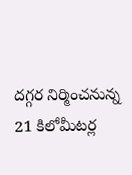దగ్గర నిర్మించనున్న 21 కిలోమీటర్ల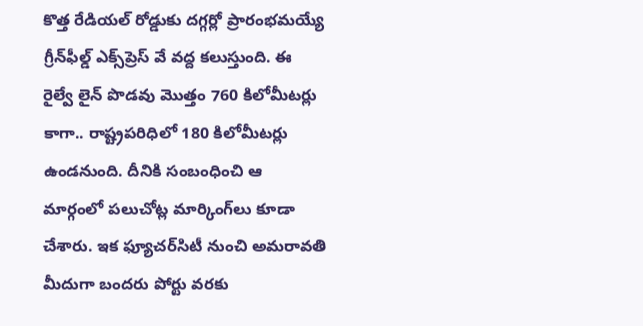కొత్త రేడియల్‌ రోడ్డుకు దగ్గర్లో ప్రారంభమయ్యే గ్రీన్‌ఫీల్డ్‌ ఎక్స్‌ప్రెస్‌ వే వద్ద కలుస్తుంది. ఈ రైల్వే లైన్‌ పొడవు మొత్తం 760 కిలోమీటర్లు కాగా.. రాష్ట్రపరిధిలో 180 కిలోమీటర్లు ఉండనుంది. దీనికి సంబంధించి ఆ మార్గంలో పలుచోట్ల మార్కింగ్‌లు కూడా చేశారు. ఇక ఫ్యూచర్‌సిటీ నుంచి అమరావతి మీదుగా బందరు పోర్టు వరకు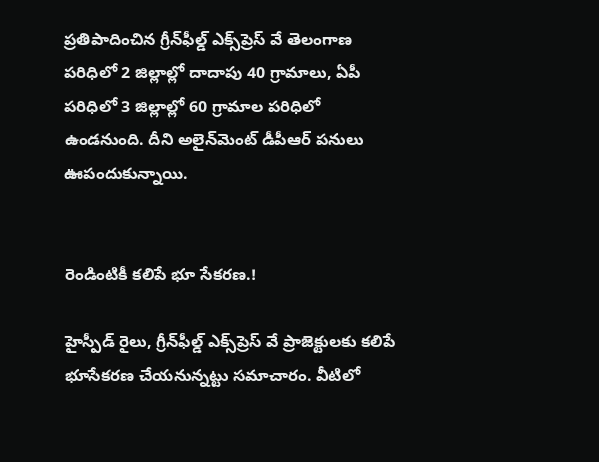ప్రతిపాదించిన గ్రీన్‌ఫీల్డ్‌ ఎక్స్‌ప్రెస్‌ వే తెలంగాణ పరిధిలో 2 జిల్లాల్లో దాదాపు 40 గ్రామాలు, ఏపీ పరిధిలో 3 జిల్లాల్లో 60 గ్రామాల పరిధిలో ఉండనుంది. దీని అలైన్‌మెంట్‌ డీపీఆర్‌ పనులు ఊపందుకున్నాయి.


రెండింటికీ కలిపే భూ సేకరణ.!

హైస్పీడ్‌ రైలు, గ్రీన్‌ఫీల్డ్‌ ఎక్స్‌ప్రెస్‌ వే ప్రాజెక్టులకు కలిపే భూసేకరణ చేయనున్నట్టు సమాచారం. వీటిలో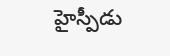హైస్పీడు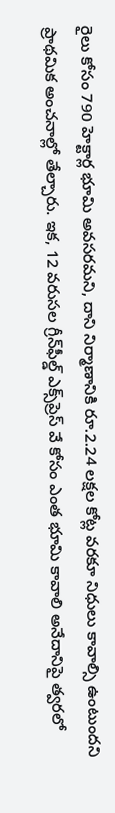రైలు కోసం 790 హెక్టార్ల భూమి అవసరమని, దాని నిర్మాణానికి రూ.2.24 లక్షల కోట్ల వరకూ నిధులు కావాల్సి ఉంటుందని ప్రాథమిక అంచనాల్లో తేల్చారు. ఇక, 12 వరుసల గ్రీన్‌ఫీల్డ్‌ ఎక్స్‌ప్రెస్‌ వే కోసం ఎంత భూమి కావాలి అనేదానిపై త్వరలో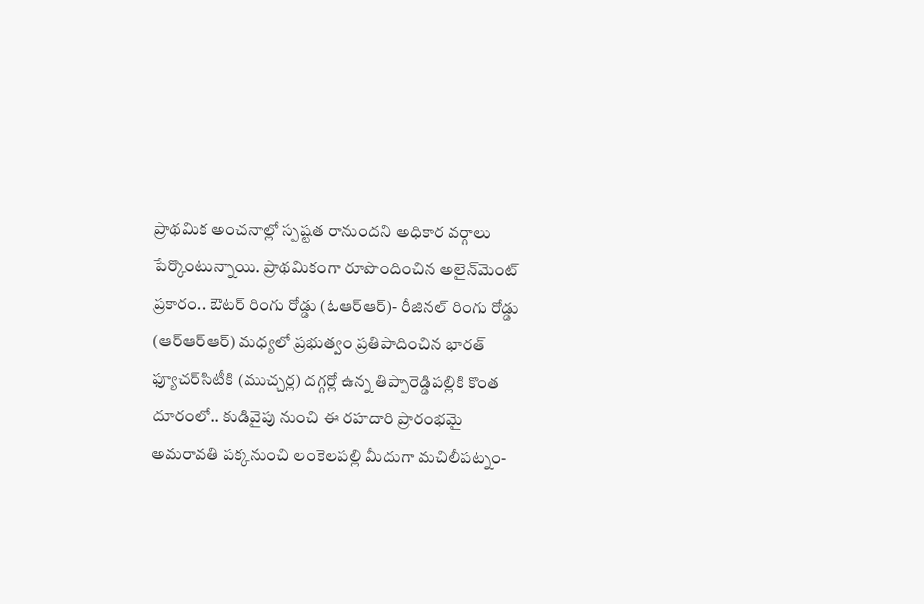ప్రాథమిక అంచనాల్లో స్పష్టత రానుందని అధికార వర్గాలు పేర్కొంటున్నాయి. ప్రాథమికంగా రూపొందించిన అలైన్‌మెంట్‌ ప్రకారం.. ఔటర్‌ రింగు రోడ్డు (ఓఆర్‌ఆర్‌)- రీజినల్‌ రింగు రోడ్డు (ఆర్‌ఆర్‌ఆర్‌) మధ్యలో ప్రభుత్వం ప్రతిపాదించిన భారత్‌ ఫ్యూచర్‌సిటీకి (ముచ్చర్ల) దగ్గర్లో ఉన్న తిప్పారెడ్డిపల్లికి కొంత దూరంలో.. కుడివైపు నుంచి ఈ రహదారి ప్రారంభమై అమరావతి పక్కనుంచి లంకెలపల్లి మీదుగా మచిలీపట్నం-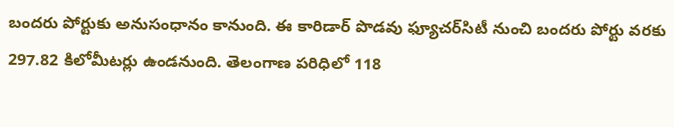బందరు పోర్టుకు అనుసంధానం కానుంది. ఈ కారిడార్‌ పొడవు ఫ్యూచర్‌సిటీ నుంచి బందరు పోర్టు వరకు 297.82 కిలోమీటర్లు ఉండనుంది. తెలంగాణ పరిధిలో 118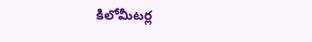కిలోమీటర్ల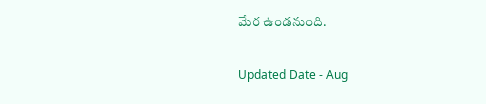మేర ఉండనుంది.

Updated Date - Aug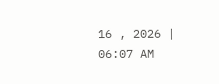16 , 2026 | 06:07 AM